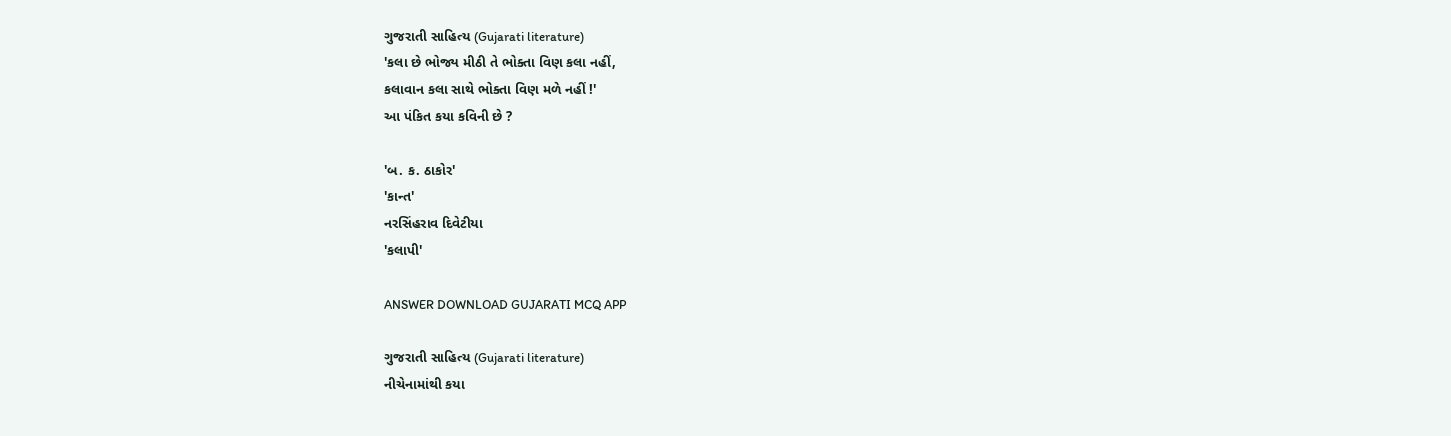ગુજરાતી સાહિત્ય (Gujarati literature)
'કલા છે ભોજ્ય મીઠી તે ભોક્તા વિણ કલા નહીં,
કલાવાન કલા સાથે ભોક્તા વિણ મળે નહીં !'
આ પંકિત કયા કવિની છે ?

'બ. ક. ઠાકોર'
'કાન્ત'
નરસિંહરાવ દિવેટીયા
'કલાપી'

ANSWER DOWNLOAD GUJARATI MCQ APP

ગુજરાતી સાહિત્ય (Gujarati literature)
નીચેનામાંથી કયા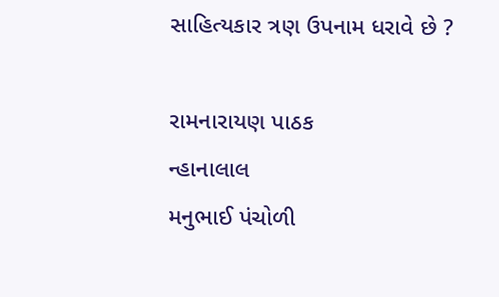સાહિત્યકાર ત્રણ ઉપનામ ધરાવે છે ?

રામનારાયણ પાઠક
ન્હાનાલાલ
મનુભાઈ પંચોળી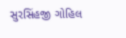સુરસિંહજી ગોહિલ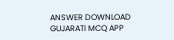ANSWER DOWNLOAD GUJARATI MCQ APP